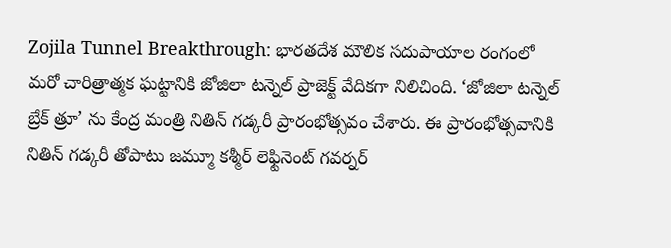Zojila Tunnel Breakthrough: భారతదేశ మౌలిక సదుపాయాల రంగంలో మరో చారిత్రాత్మక ఘట్టానికి జోజిలా టన్నెల్ ప్రాజెక్ట్ వేదికగా నిలిచింది. ‘జోజిలా టన్నెల్ బ్రేక్ త్రూ’ ను కేంద్ర మంత్రి నితిన్ గడ్కరీ ప్రారంభోత్సవం చేశారు. ఈ ప్రారంభోత్సవానికి నితిన్ గడ్కరీ తోపాటు జమ్మూ కశ్మీర్ లెఫ్టినెంట్ గవర్నర్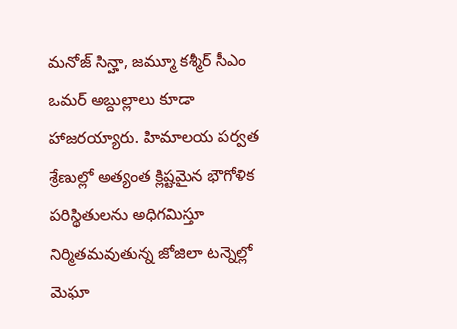మనోజ్ సిన్హా, జమ్మూ కశ్మీర్ సీఎం ఒమర్ అబ్దుల్లాలు కూడా హాజరయ్యారు. హిమాలయ పర్వత శ్రేణుల్లో అత్యంత క్లిష్టమైన భౌగోళిక పరిస్థితులను అధిగమిస్తూ నిర్మితమవుతున్న జోజిలా టన్నెల్లో మెఘా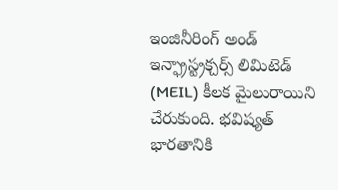ఇంజినీరింగ్ అండ్ ఇన్ఫ్రాస్ట్రక్చర్స్ లిమిటెడ్ (MEIL) కీలక మైలురాయిని చేరుకుంది. భవిష్యత్ భారతానికి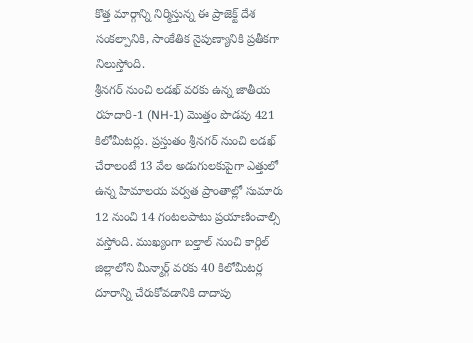కొత్త మార్గాన్ని నిర్మిస్తున్న ఈ ప్రాజెక్ట్ దేశ సంకల్పానికి, సాంకేతిక నైపుణ్యానికి ప్రతీకగా నిలుస్తోంది.
శ్రీనగర్ నుంచి లడఖ్ వరకు ఉన్న జాతీయ రహదారి-1 (NH-1) మొత్తం పొడవు 421 కిలోమీటర్లు. ప్రస్తుతం శ్రీనగర్ నుంచి లడఖ్ చేరాలంటే 13 వేల అడుగులకుపైగా ఎత్తులో ఉన్న హిమాలయ పర్వత ప్రాంతాల్లో సుమారు 12 నుంచి 14 గంటలపాటు ప్రయాణించాల్సి వస్తోంది. ముఖ్యంగా బల్తాల్ నుంచి కార్గిల్ జిల్లాలోని మీన్మార్గ్ వరకు 40 కిలోమీటర్ల దూరాన్ని చేరుకోవడానికి దాదాపు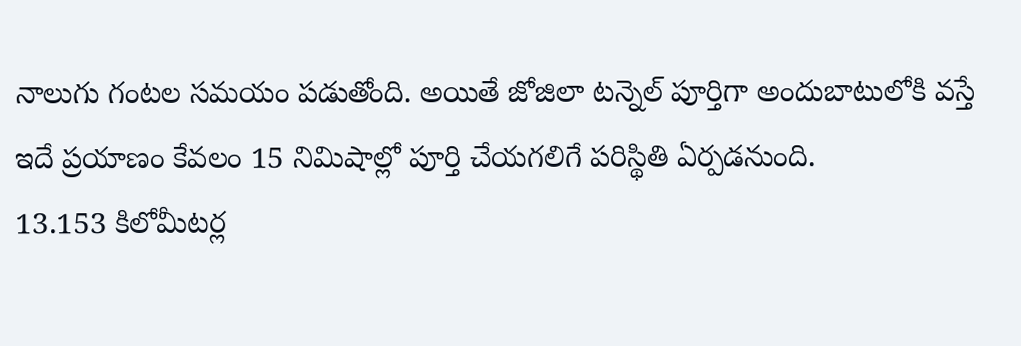నాలుగు గంటల సమయం పడుతోంది. అయితే జోజిలా టన్నెల్ పూర్తిగా అందుబాటులోకి వస్తే ఇదే ప్రయాణం కేవలం 15 నిమిషాల్లో పూర్తి చేయగలిగే పరిస్థితి ఏర్పడనుంది.
13.153 కిలోమీటర్ల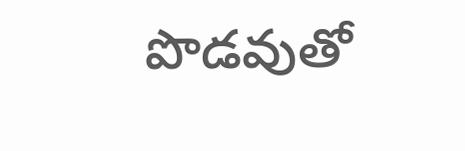పొడవుతో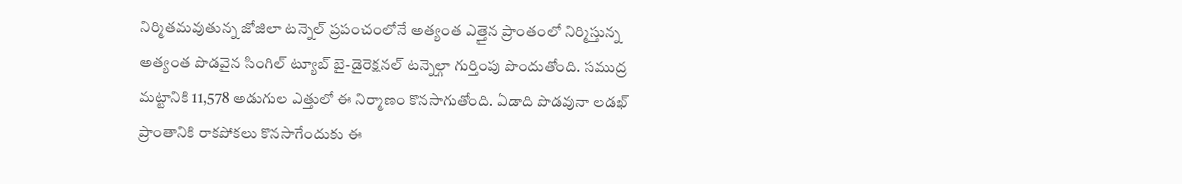నిర్మితమవుతున్న జోజిలా టన్నెల్ ప్రపంచంలోనే అత్యంత ఎత్తైన ప్రాంతంలో నిర్మిస్తున్న అత్యంత పొడవైన సింగిల్ ట్యూబ్ బై-డైరెక్షనల్ టన్నెల్గా గుర్తింపు పొందుతోంది. సముద్ర మట్టానికి 11,578 అడుగుల ఎత్తులో ఈ నిర్మాణం కొనసాగుతోంది. ఏడాది పొడవునా లడఖ్ ప్రాంతానికి రాకపోకలు కొనసాగేందుకు ఈ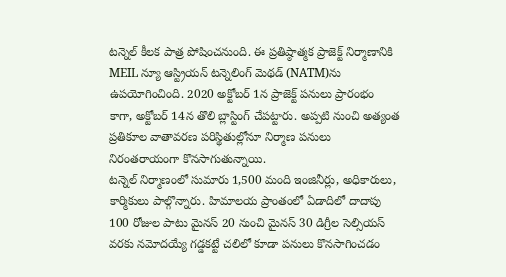టన్నెల్ కీలక పాత్ర పోషించనుంది. ఈ ప్రతిష్ఠాత్మక ప్రాజెక్ట్ నిర్మాణానికి MEIL న్యూ ఆస్ట్రియన్ టన్నెలింగ్ మెథడ్ (NATM)ను ఉపయోగించింది. 2020 అక్టోబర్ 1న ప్రాజెక్ట్ పనులు ప్రారంభం కాగా, అక్టోబర్ 14న తొలి బ్లాస్టింగ్ చేపట్టారు. అప్పటి నుంచి అత్యంత ప్రతికూల వాతావరణ పరిస్థితుల్లోనూ నిర్మాణ పనులు నిరంతరాయంగా కొనసాగుతున్నాయి.
టన్నెల్ నిర్మాణంలో సుమారు 1,500 మంది ఇంజినీర్లు, అధికారులు, కార్మికులు పాల్గొన్నారు. హిమాలయ ప్రాంతంలో ఏడాదిలో దాదాపు 100 రోజుల పాటు మైనస్ 20 నుంచి మైనస్ 30 డిగ్రీల సెల్సియస్ వరకు నమోదయ్యే గడ్డకట్టే చలిలో కూడా పనులు కొనసాగించడం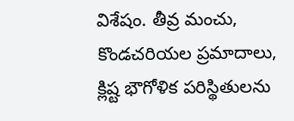విశేషం. తీవ్ర మంచు, కొండచరియల ప్రమాదాలు, క్లిష్ట భౌగోళిక పరిస్థితులను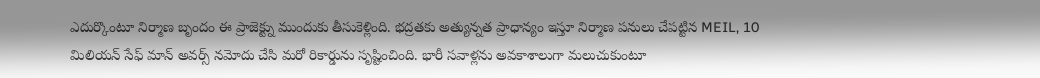ఎదుర్కొంటూ నిర్మాణ బృందం ఈ ప్రాజెక్ట్ను ముందుకు తీసుకెళ్లింది. భద్రతకు అత్యున్నత ప్రాధాన్యం ఇస్తూ నిర్మాణ పనులు చేపట్టిన MEIL, 10 మిలియన్ సేఫ్ మాన్ అవర్స్ నమోదు చేసి మరో రికార్డును సృష్టించింది. భారీ సవాళ్లను అవకాశాలుగా మలుచుకుంటూ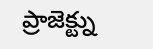ప్రాజెక్ట్ను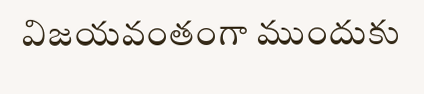విజయవంతంగా ముందుకు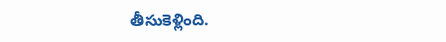తీసుకెళ్లింది.